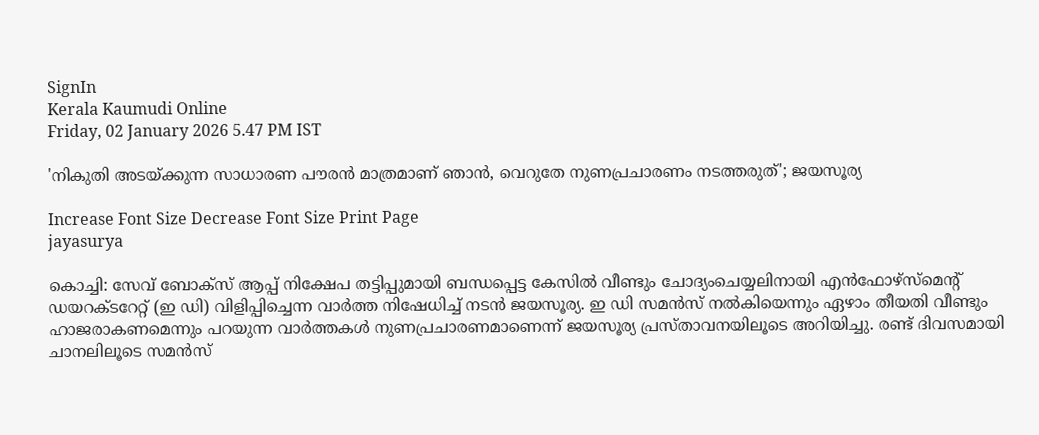SignIn
Kerala Kaumudi Online
Friday, 02 January 2026 5.47 PM IST

'നികുതി അടയ്‌ക്കുന്ന സാധാരണ പൗരൻ മാത്രമാണ് ഞാൻ, വെറുതേ നുണപ്രചാരണം നടത്തരുത്'; ജയസൂര്യ

Increase Font Size Decrease Font Size Print Page
jayasurya

കൊച്ചി: സേവ് ബോക്‌സ് ആപ്പ് നിക്ഷേപ തട്ടിപ്പുമായി ബന്ധപ്പെട്ട കേസിൽ വീണ്ടും ചോദ്യംചെയ്യലിനായി എൻഫോഴ്‌സ്‌മെന്റ് ഡയറക്‌ടറേറ്റ് (ഇ ഡി) വിളിപ്പിച്ചെന്ന വാർത്ത നിഷേധിച്ച് നടൻ ജയസൂര്യ. ഇ ഡി സമൻസ് നൽകിയെന്നും ഏഴാം തീയതി വീണ്ടും ഹാജരാകണമെന്നും പറയുന്ന വാർത്തകൾ നുണപ്രചാരണമാണെന്ന് ജയസൂര്യ പ്രസ്‌താവനയിലൂടെ അറിയിച്ചു. രണ്ട് ദിവസമായി ചാനലിലൂടെ സമൻസ്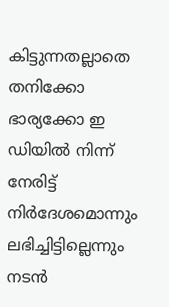കിട്ടുന്നതല്ലാതെ തനിക്കോ ഭാര്യക്കോ ഇ ഡിയിൽ നിന്ന് നേരിട്ട് നിർദേശമൊന്നും ലഭിച്ചിട്ടില്ലെന്നും നടൻ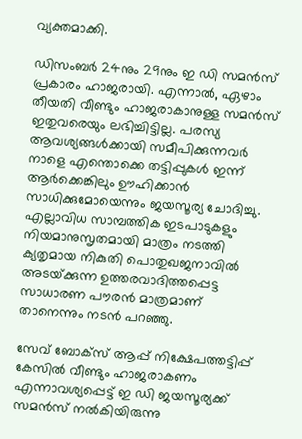വ്യക്തമാക്കി.

ഡിസംബർ 24നും 29നും ഇ ഡി സമൻസ് പ്രകാരം ഹാജരായി. എന്നാൽ, ഏഴാം തീയതി വീണ്ടും ഹാജരാകാനുള്ള സമൻസ് ഇതുവരെയും ലഭിച്ചിട്ടില്ല. പരസ്യ ആവശ്യങ്ങൾക്കായി സമീപിക്കുന്നവർ നാളെ എന്തൊക്കെ തട്ടിപ്പുകൾ ഇന്ന് ആർക്കെങ്കിലും ഊഹിക്കാൻ സാധിക്കുമോയെന്നും ജയസൂര്യ ചോദിച്ചു. എല്ലാവിധ സാമ്പത്തിക ഇടപാടുകളും നിയമാനുസൃതമായി മാത്രം നടത്തി ക്യതൃമായ നികുതി പൊതുഖജനാവിൽ അടയ്‌ക്കുന്ന ഉത്തരവാദിത്തപ്പെട്ട സാധാരണ പൗരൻ മാത്രമാണ് താനെന്നും നടൻ പറഞ്ഞു.

സേവ് ബോക്‌സ് ആപ്പ് നിക്ഷേപത്തട്ടിപ്പ് കേസിൽ വീണ്ടും ഹാജരാകണം എന്നാവശ്യപ്പെട്ട് ഇ ഡി ജയസൂര്യക്ക് സമൻസ് നൽകിയിരുന്നു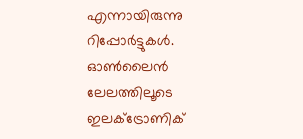എന്നായിരുന്നു റിപ്പോർട്ടുകൾ. ഓൺലൈൻ ലേലത്തിലൂടെ ഇലക്‌ട്രോണിക്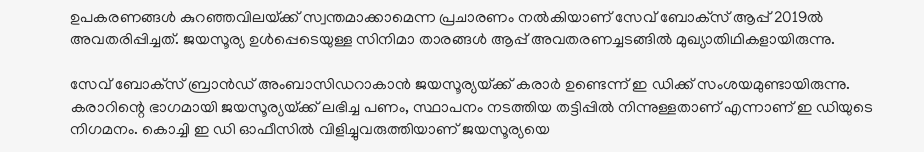ഉപകരണങ്ങൾ കുറഞ്ഞവിലയ്‌ക്ക് സ്വന്തമാക്കാമെന്ന പ്രചാരണം നൽകിയാണ് സേവ് ബോക്‌സ് ആപ്പ് 2019ൽ അവതരിപ്പിച്ചത്. ജയസൂര്യ ഉൾപ്പെടെയുള്ള സിനിമാ താരങ്ങൾ ആപ്പ് അവതരണച്ചടങ്ങിൽ മുഖ്യാതിഥികളായിരുന്നു.

സേവ് ബോക്‌സ് ബ്രാൻഡ് അംബാസിഡറാകാൻ ജയസൂര്യയ്‌ക്ക് കരാർ ഉണ്ടെന്ന് ഇ ഡിക്ക് സംശയമുണ്ടായിരുന്നു. കരാറിന്റെ ഭാഗമായി ജയസൂര്യയ്‌ക്ക് ലഭിച്ച പണം, സ്ഥാപനം നടത്തിയ തട്ടിപ്പിൽ നിന്നുള്ളതാണ് എന്നാണ് ഇ ഡിയുടെ നിഗമനം. കൊച്ചി ഇ ഡി ഓഫീസിൽ വിളിച്ചുവരുത്തിയാണ് ജയസൂര്യയെ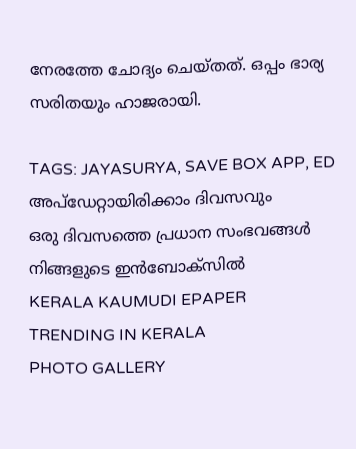നേരത്തേ ചോദ്യം ചെയ്‌തത്. ഒപ്പം ഭാര്യ സരിതയും ഹാജരായി.

TAGS: JAYASURYA, SAVE BOX APP, ED
അപ്ഡേറ്റായിരിക്കാം ദിവസവും
ഒരു ദിവസത്തെ പ്രധാന സംഭവങ്ങൾ നിങ്ങളുടെ ഇൻബോക്സിൽ
KERALA KAUMUDI EPAPER
TRENDING IN KERALA
PHOTO GALLERY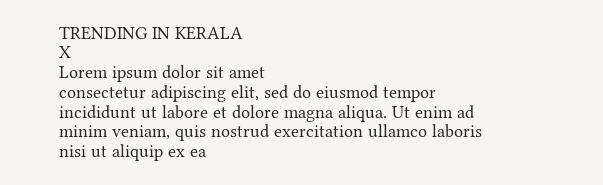TRENDING IN KERALA
X
Lorem ipsum dolor sit amet
consectetur adipiscing elit, sed do eiusmod tempor incididunt ut labore et dolore magna aliqua. Ut enim ad minim veniam, quis nostrud exercitation ullamco laboris nisi ut aliquip ex ea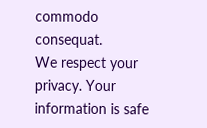commodo consequat.
We respect your privacy. Your information is safe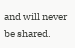and will never be shared.